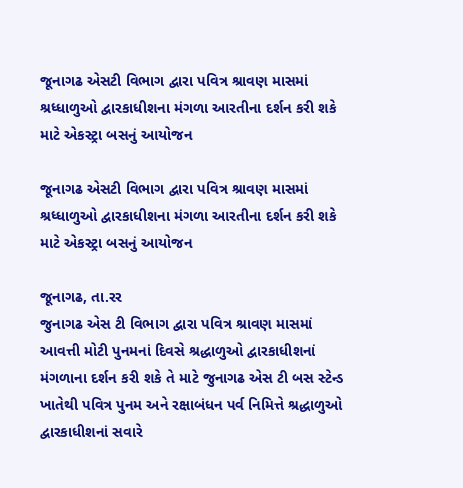જૂનાગઢ એસટી વિભાગ દ્વારા પવિત્ર શ્રાવણ માસમાં શ્રધ્ધાળુઓ દ્વારકાધીશના મંગળા આરતીના દર્શન કરી શકે માટે એકસ્ટ્રા બસનું આયોજન

જૂનાગઢ એસટી વિભાગ દ્વારા પવિત્ર શ્રાવણ માસમાં શ્રધ્ધાળુઓ દ્વારકાધીશના મંગળા આરતીના દર્શન કરી શકે માટે એકસ્ટ્રા બસનું આયોજન

જૂનાગઢ, તા.રર
જુનાગઢ એસ ટી વિભાગ દ્વારા પવિત્ર શ્રાવણ માસમાં આવત્તી મોટી પુનમનાં દિવસે શ્રદ્ધાળુઓ દ્વારકાધીશનાં મંગળાના દર્શન કરી શકે તે માટે જુનાગઢ એસ ટી બસ સ્ટેન્ડ ખાતેથી પવિત્ર પુનમ અને રક્ષાબંધન પર્વ નિમિત્તે શ્રદ્ધાળુઓ દ્વારકાધીશનાં સવારે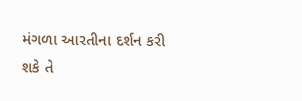મંગળા આરતીના દર્શન કરી શકે તે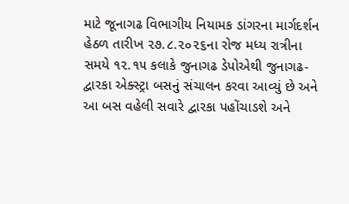માટે જૂનાગઢ વિભાગીય નિયામક ડાંગરના માર્ગદર્શન હેઠળ તારીખ ૨૭.૮.૨૦૨૬ના રોજ મધ્ય રાત્રીના સમયે ૧૨.૧૫ કલાકે જુનાગઢ ડેપોએથી જુનાગઢ-દ્વારકા એક્સ્ટ્રા બસનું સંચાલન કરવા આવ્યું છે અને આ બસ વહેલી સવારે દ્વારકા પહોંચાડશે અને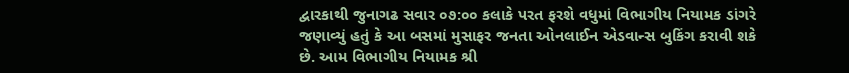દ્વારકાથી જુનાગઢ સવાર ૦૭:૦૦ કલાકે પરત ફરશે વધુમાં વિભાગીય નિયામક ડાંગરે જણાવ્યું હતું કે આ બસમાં મુસાફર જનતા ઓનલાઈન એડવાન્સ બુકિંગ કરાવી શકે છે. આમ વિભાગીય નિયામક શ્રી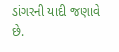ડાંગરની યાદી જણાવે છે.